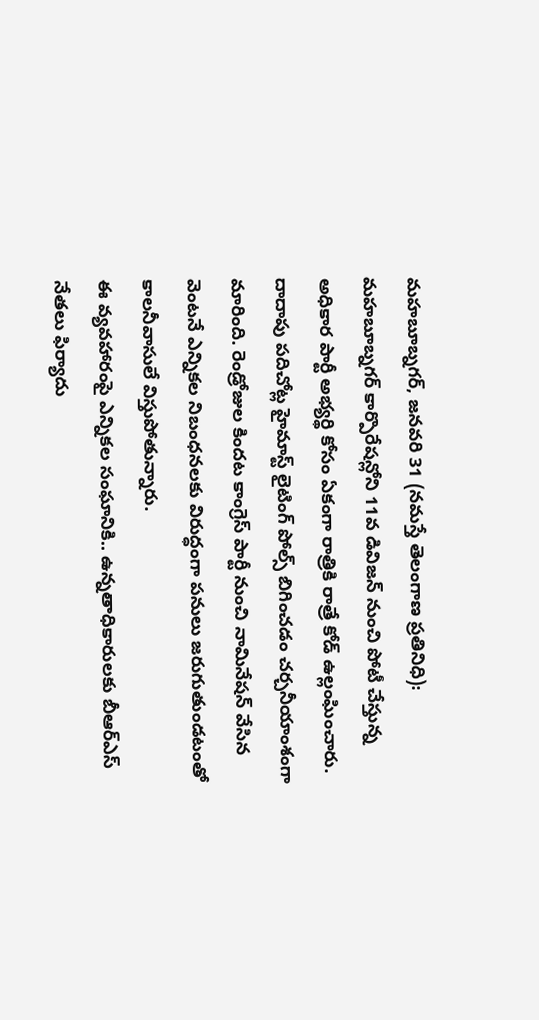మహబూబ్నగర్, జనవరి 31 (నమస్తే తెలంగాణ ప్రతినిధి): మహబూబ్నగర్ కార్పొరేషన్లోని 11వ డివిజన్ నుంచి పోటీ చేస్తున్న అధికార పార్టీ అభ్యర్థి కోసం ఏకంగా రాత్రికి రాత్రే కోడ్ ఉల్లంఘించారు. దాదాపు పదిచోట్ల హైమాస్ట్ లైటింగ్ పోల్స్ బిగించడం చర్చనీయాంశంగా మారింది. రెండ్రోజుల కిందట కాంగ్రెస్ పార్టీ నుంచి నామినేషన్ వేసిన వెంటనే ఎన్నికల నిబంధనలకు విరుద్ధంగా పనులు జరుగుతుండటంతో కాలనీవాసులే విస్తుపోతున్నారు.
ఈ వ్యవహారంపై ఎన్నికల సంఘానికి.. ఉన్నతాధికారులకు బీఆర్ఎస్ నేతలు ఫిర్యాదు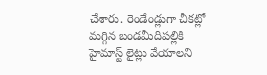చేశారు. రెండేండ్లుగా చీకట్లో మగ్గిన బండమీదిపల్లికి హైమాస్ట్ లైట్లు వేయాలని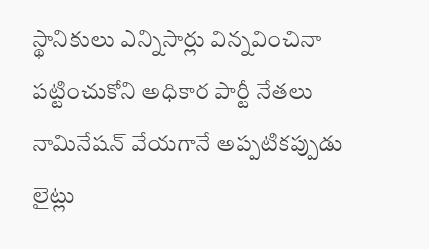స్థానికులు ఎన్నిసార్లు విన్నవించినా పట్టించుకోని అధికార పార్టీ నేతలు నామినేషన్ వేయగానే అప్పటికప్పుడు లైట్లు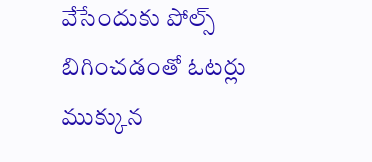వేసేందుకు పోల్స్ బిగించడంతో ఓటర్లు ముక్కున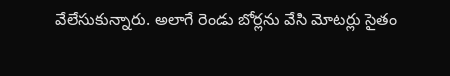వేలేసుకున్నారు. అలాగే రెండు బోర్లను వేసి మోటర్లు సైతం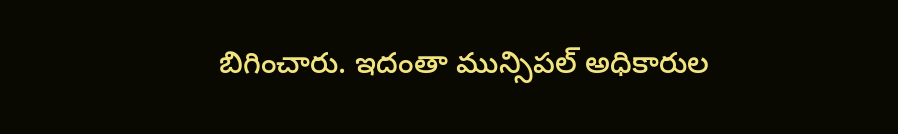బిగించారు. ఇదంతా మున్సిపల్ అధికారుల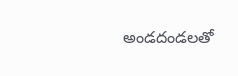అండదండలతో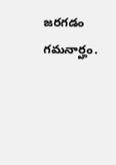జరగడం గమనార్హం.